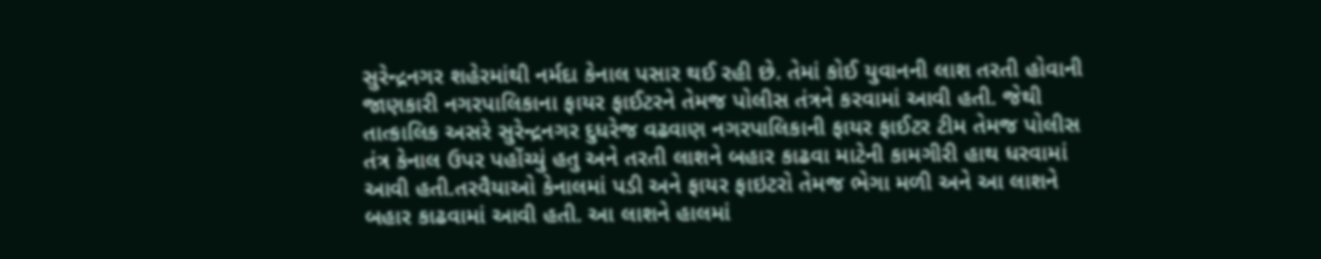સુરેન્દ્રનગર શહેરમાંથી નર્મદા કેનાલ પસાર થઈ રહી છે. તેમાં કોઈ યુવાનની લાશ તરતી હોવાની જાણકારી નગરપાલિકાના ફાયર ફાઈટરને તેમજ પોલીસ તંત્રને કરવામાં આવી હતી. જેથી તાત્કાલિક અસરે સુરેન્દ્રનગર દુધરેજ વઢવાણ નગરપાલિકાની ફાયર ફાઈટર ટીમ તેમજ પોલીસ તંત્ર કેનાલ ઉપર પહોંચ્યું હતુ અને તરતી લાશને બહાર કાઢવા માટેની કામગીરી હાથ ધરવામાં આવી હતી.તરવૈયાઓ કેનાલમાં પડી અને ફાયર ફાઇટરો તેમજ ભેગા મળી અને આ લાશને બહાર કાઢવામાં આવી હતી. આ લાશને હાલમાં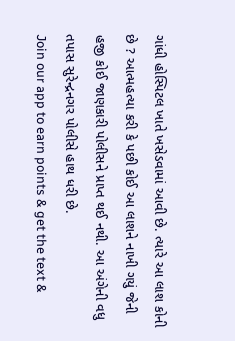ગાંધી હોસ્પિટલ ખાતે ખસેડવામાં આવી છે. ત્યારે આ લાશ કોની છે ? આત્મહત્યા કરી કે પછી કોઈ આ લાશને નાખી ગયું જેની હજી કોઈ જાણકારી પોલીસને પ્રાપ્ત થઈ નથી. આ અંગેની વધુ તપાસ સુરેન્દ્રનગર પોલીસે હાથ ધરી છે.
Join our app to earn points & get the text &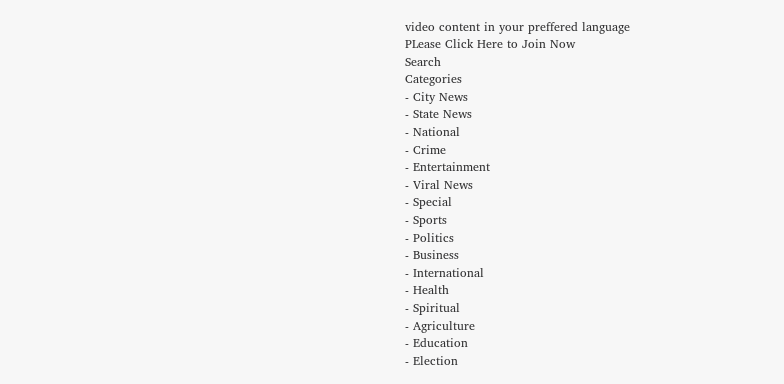video content in your preffered language
PLease Click Here to Join Now
Search
Categories
- City News
- State News
- National
- Crime
- Entertainment
- Viral News
- Special
- Sports
- Politics
- Business
- International
- Health
- Spiritual
- Agriculture
- Education
- Election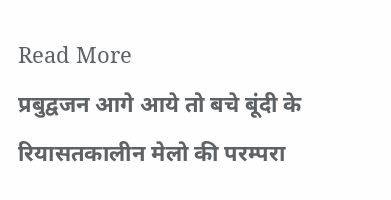Read More
प्रबुद्वजन आगे आये तो बचे बूंदी के रियासतकालीन मेलो की परम्परा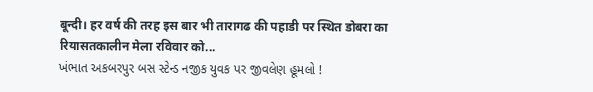बून्दी। हर वर्ष की तरह इस बार भी तारागढ की पहाडी पर स्थित डोबरा का रियासतकालीन मेला रविवार को...
ખંભાત અકબરપુર બસ સ્ટેન્ડ નજીક યુવક પર જીવલેણ હૂમલો !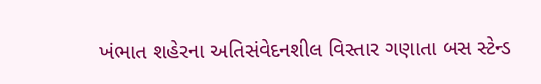ખંભાત શહેરના અતિસંવેદનશીલ વિસ્તાર ગણાતા બસ સ્ટેન્ડ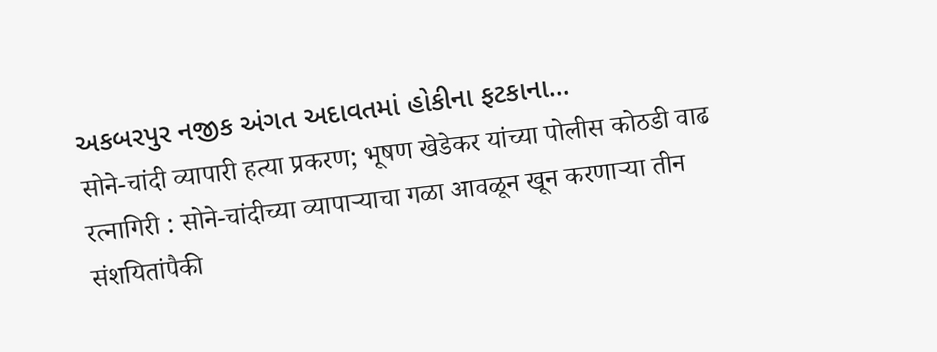અકબરપુર નજીક અંગત અદાવતમાં હોકીના ફટકાના...
सोने-चांदी व्यापारी हत्या प्रकरण; भूषण खेडेकर यांच्या पोलीस कोठडी वाढ
रत्नागिरी : सोने-चांदीच्या व्यापाऱ्याचा गळा आवळून खून करणाऱ्या तीन संशयितांपैकी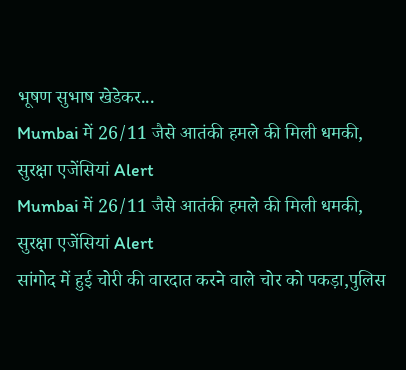भूषण सुभाष खेडेकर...
Mumbai में 26/11 जैसे आतंकी हमले की मिली धमकी, सुरक्षा एजेंसियां Alert
Mumbai में 26/11 जैसे आतंकी हमले की मिली धमकी, सुरक्षा एजेंसियां Alert
सांगोद में हुई चोरी की वारदात करने वाले चोर को पकड़ा,पुलिस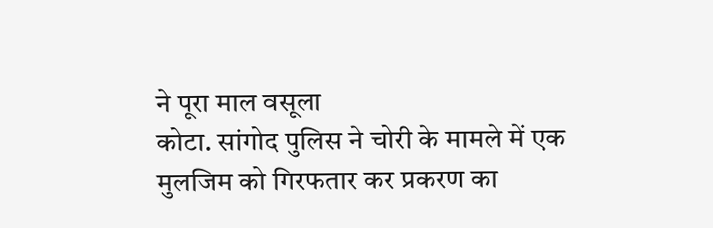ने पूरा माल वसूला
कोटा. सांगोद पुलिस ने चोरी के मामले में एक मुलजिम को गिरफतार कर प्रकरण का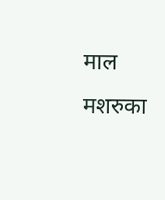माल मशरुका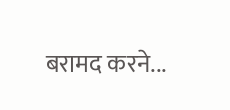बरामद करने...